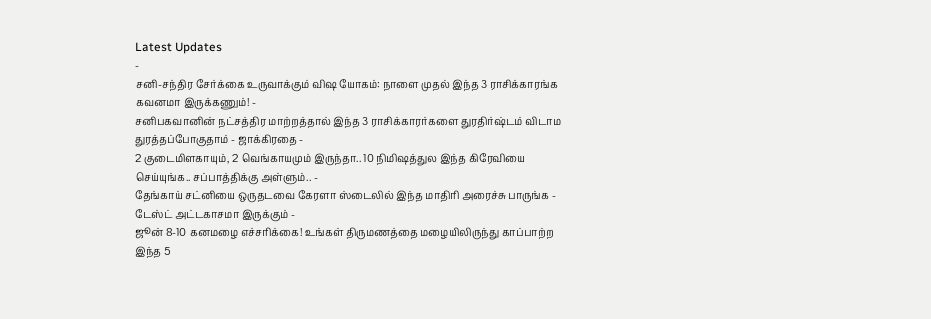Latest Updates
-
சனி-சந்திர சேர்க்கை உருவாக்கும் விஷ யோகம்: நாளை முதல் இந்த 3 ராசிக்காரங்க கவனமா இருக்கணும்! -
சனிபகவானின் நட்சத்திர மாற்றத்தால் இந்த 3 ராசிக்காரர்களை துரதிர்ஷ்டம் விடாம துரத்தப்போகுதாம் - ஜாக்கிரதை -
2 குடைமிளகாயும், 2 வெங்காயமும் இருந்தா.. 10 நிமிஷத்துல இந்த கிரேவியை செய்யுங்க.. சப்பாத்திக்கு அள்ளும்.. -
தேங்காய் சட்னியை ஒருதடவை கேரளா ஸ்டைலில் இந்த மாதிரி அரைச்சு பாருங்க - டேஸ்ட் அட்டகாசமா இருக்கும் -
ஜூன் 8-10 கனமழை எச்சரிக்கை! உங்கள் திருமணத்தை மழையிலிருந்து காப்பாற்ற இந்த 5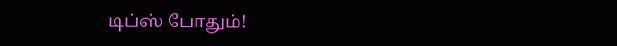டிப்ஸ் போதும்!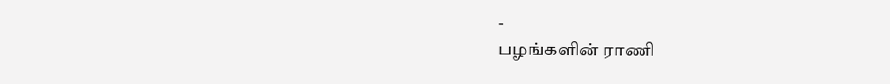-
பழங்களின் ராணி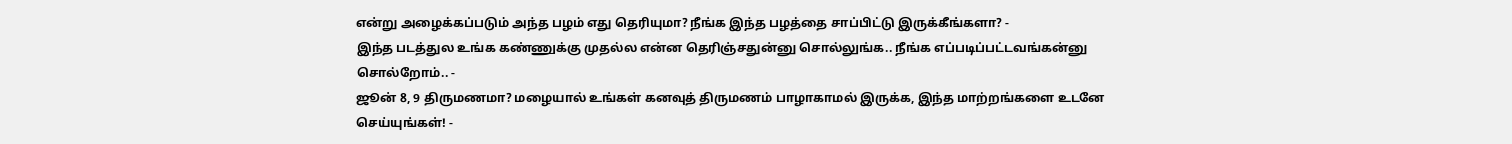என்று அழைக்கப்படும் அந்த பழம் எது தெரியுமா? நீங்க இந்த பழத்தை சாப்பிட்டு இருக்கீங்களா? -
இந்த படத்துல உங்க கண்ணுக்கு முதல்ல என்ன தெரிஞ்சதுன்னு சொல்லுங்க.. நீங்க எப்படிப்பட்டவங்கன்னு சொல்றோம்.. -
ஜூன் 8, 9 திருமணமா? மழையால் உங்கள் கனவுத் திருமணம் பாழாகாமல் இருக்க, இந்த மாற்றங்களை உடனே செய்யுங்கள்! -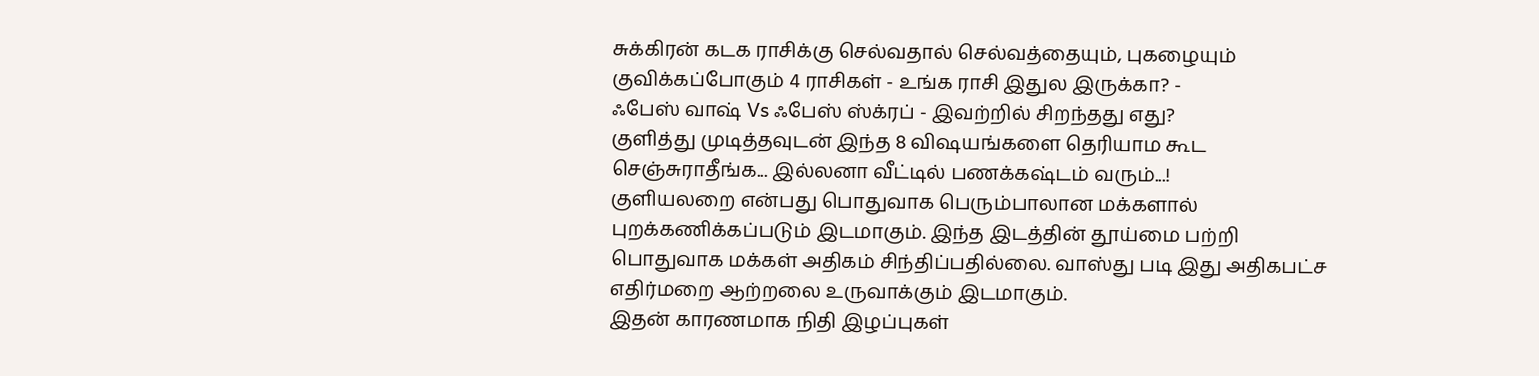சுக்கிரன் கடக ராசிக்கு செல்வதால் செல்வத்தையும், புகழையும் குவிக்கப்போகும் 4 ராசிகள் - உங்க ராசி இதுல இருக்கா? -
ஃபேஸ் வாஷ் Vs ஃபேஸ் ஸ்க்ரப் - இவற்றில் சிறந்தது எது?
குளித்து முடித்தவுடன் இந்த 8 விஷயங்களை தெரியாம கூட செஞ்சுராதீங்க... இல்லனா வீட்டில் பணக்கஷ்டம் வரும்...!
குளியலறை என்பது பொதுவாக பெரும்பாலான மக்களால் புறக்கணிக்கப்படும் இடமாகும். இந்த இடத்தின் தூய்மை பற்றி பொதுவாக மக்கள் அதிகம் சிந்திப்பதில்லை. வாஸ்து படி இது அதிகபட்ச எதிர்மறை ஆற்றலை உருவாக்கும் இடமாகும்.
இதன் காரணமாக நிதி இழப்புகள்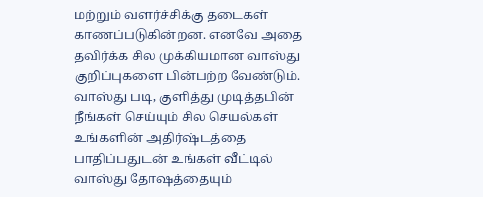மற்றும் வளர்ச்சிக்கு தடைகள் காணப்படுகின்றன. எனவே அதை தவிர்க்க சில முக்கியமான வாஸ்து குறிப்புகளை பின்பற்ற வேண்டும். வாஸ்து படி, குளித்து முடித்தபின் நீங்கள் செய்யும் சில செயல்கள் உங்களின் அதிர்ஷ்டத்தை பாதிப்பதுடன் உங்கள் வீட்டில் வாஸ்து தோஷத்தையும்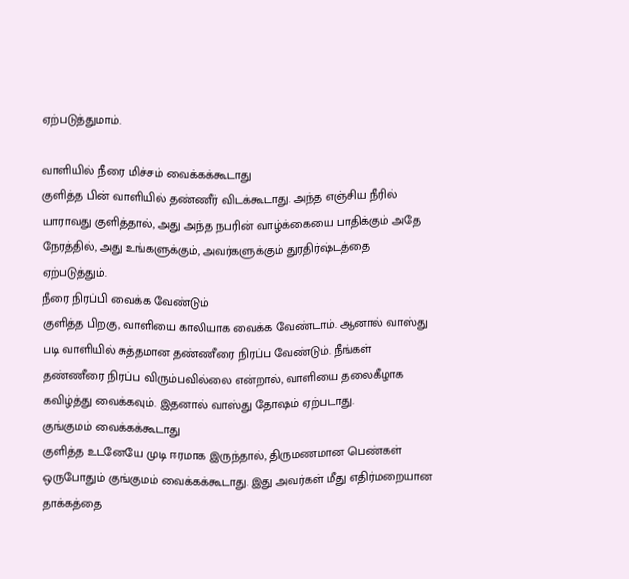ஏற்படுத்துமாம்.

வாளியில் நீரை மிச்சம் வைக்கக்கூடாது
குளித்த பின் வாளியில் தண்ணீர் விடக்கூடாது. அந்த எஞ்சிய நீரில் யாராவது குளித்தால், அது அந்த நபரின் வாழ்க்கையை பாதிக்கும் அதே நேரத்தில், அது உங்களுக்கும், அவர்களுக்கும் துரதிர்ஷ்டத்தை ஏற்படுத்தும்.
நீரை நிரப்பி வைக்க வேண்டும்
குளித்த பிறகு, வாளியை காலியாக வைக்க வேண்டாம். ஆனால் வாஸ்து படி வாளியில் சுத்தமான தண்ணீரை நிரப்ப வேண்டும். நீங்கள் தண்ணீரை நிரப்ப விரும்பவில்லை என்றால், வாளியை தலைகீழாக கவிழ்த்து வைக்கவும். இதனால் வாஸ்து தோஷம் ஏற்படாது.
குங்குமம் வைக்கக்கூடாது
குளித்த உடனேயே முடி ஈரமாக இருந்தால், திருமணமான பெண்கள் ஒருபோதும் குங்குமம் வைக்கக்கூடாது. இது அவர்கள் மீது எதிர்மறையான தாக்கத்தை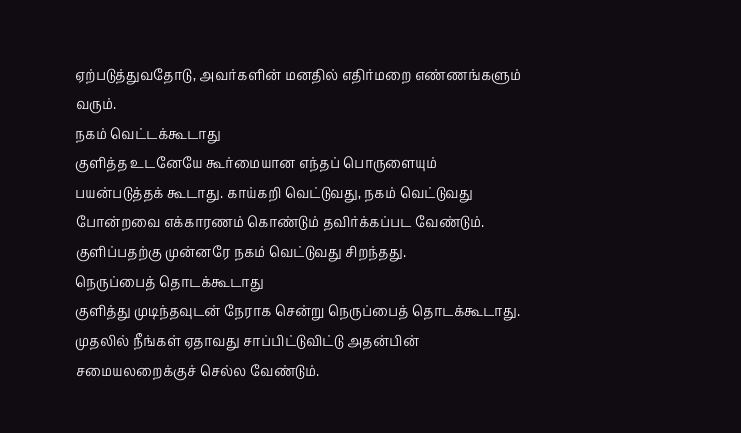ஏற்படுத்துவதோடு, அவர்களின் மனதில் எதிர்மறை எண்ணங்களும் வரும்.
நகம் வெட்டக்கூடாது
குளித்த உடனேயே கூர்மையான எந்தப் பொருளையும் பயன்படுத்தக் கூடாது. காய்கறி வெட்டுவது, நகம் வெட்டுவது போன்றவை எக்காரணம் கொண்டும் தவிர்க்கப்பட வேண்டும். குளிப்பதற்கு முன்னரே நகம் வெட்டுவது சிறந்தது.
நெருப்பைத் தொடக்கூடாது
குளித்து முடிந்தவுடன் நேராக சென்று நெருப்பைத் தொடக்கூடாது. முதலில் நீங்கள் ஏதாவது சாப்பிட்டுவிட்டு அதன்பின் சமையலறைக்குச் செல்ல வேண்டும்.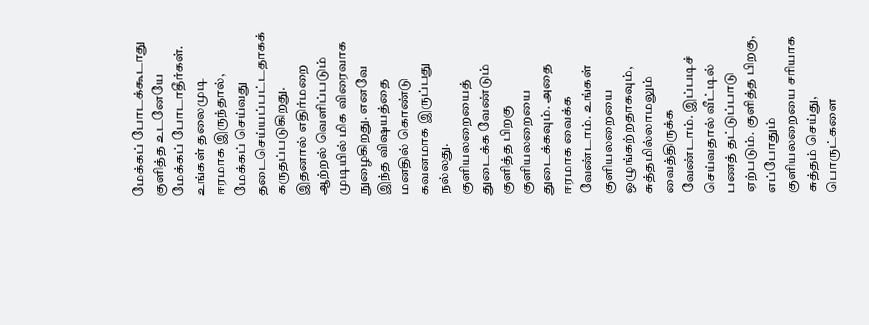மேக்கப் போடக்கூடாது
குளித்த உடனேயே மேக்கப் போடாதீர்கள். உங்கள் தலைமுடி ஈரமாக இருந்தால், மேக்கப் செய்வது தடைசெய்யப்பட்டதாகக் கருதப்படுகிறது. இதனால் எதிர்மறை ஆற்றல் வெளிப்படும் முடியில் மிக விரைவாக நுழைகிறது. எனவே இந்த விஷயத்தை மனதில் கொண்டு கவனமாக இருப்பது நல்லது.
குளியலறையைத் துடைக்க வேண்டும்
குளித்த பிறகு குளியலறையை துடைக்கவும். அதை ஈரமாக வைக்க வேண்டாம். உங்கள் குளியலறையை ஒழுங்கற்றதாகவும், சுத்தமில்லாமலும் வைத்திருக்க வேண்டாம். இப்படிச் செய்வதால் வீட்டில் பணத் தட்டுப்பாடு ஏற்படும். குளித்த பிறகு, எப்போதும் குளியலறையை சரியாக சுத்தம் செய்து, பொருட்களை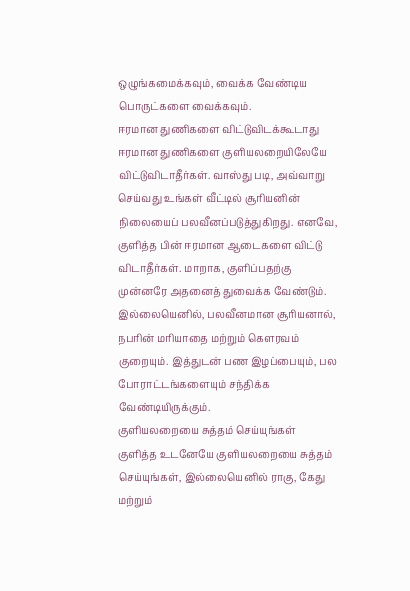ஒழுங்கமைக்கவும், வைக்க வேண்டிய பொருட்களை வைக்கவும்.
ஈரமான துணிகளை விட்டுவிடக்கூடாது
ஈரமான துணிகளை குளியலறையிலேயே விட்டுவிடாதீர்கள். வாஸ்து படி, அவ்வாறு செய்வது உங்கள் வீட்டில் சூரியனின் நிலையைப் பலவீனப்படுத்துகிறது. எனவே, குளித்த பின் ஈரமான ஆடைகளை விட்டு விடாதீர்கள். மாறாக, குளிப்பதற்கு முன்னரே அதனைத் துவைக்க வேண்டும். இல்லையெனில், பலவீனமான சூரியனால், நபரின் மரியாதை மற்றும் கௌரவம் குறையும். இத்துடன் பண இழப்பையும், பல போராட்டங்களையும் சந்திக்க வேண்டியிருக்கும்.
குளியலறையை சுத்தம் செய்யுங்கள்
குளித்த உடனேயே குளியலறையை சுத்தம் செய்யுங்கள், இல்லையெனில் ராகு, கேது மற்றும்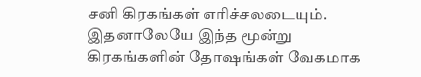சனி கிரகங்கள் எரிச்சலடையும். இதனாலேயே இந்த மூன்று கிரகங்களின் தோஷங்கள் வேகமாக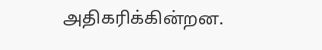அதிகரிக்கின்றன.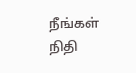நீங்கள் நிதி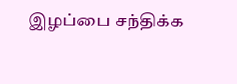இழப்பை சந்திக்க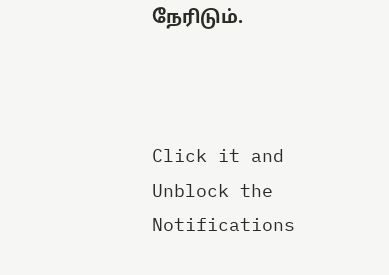நேரிடும்.



Click it and Unblock the Notifications